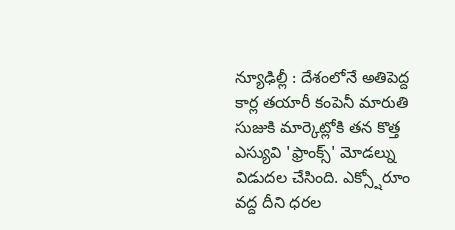న్యూఢిల్లీ : దేశంలోనే అతిపెద్ద కార్ల తయారీ కంపెనీ మారుతి సుజుకి మార్కెట్లోకి తన కొత్త ఎస్యువి 'ఫ్రాంక్స్' మోడల్ను విడుదల చేసింది. ఎక్స్షోరూం వద్ద దీని ధరల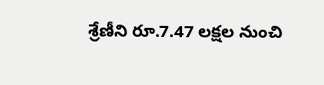శ్రేణీని రూ.7.47 లక్షల నుంచి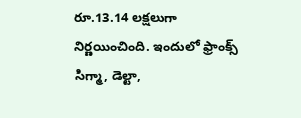రూ.13.14 లక్షలుగా నిర్ణయించింది. ఇందులో ఫ్రాంక్స్ సిగ్మా, డెల్టా,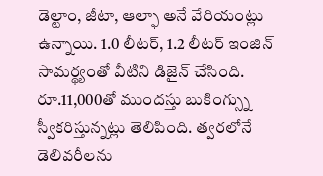డెల్టాం, జీటా, ఆల్ఫా అనే వేరియంట్లు ఉన్నాయి. 1.0 లీటర్, 1.2 లీటర్ ఇంజిన్ సామర్థ్యంతో వీటిని డిజైన్ చేసింది. రూ.11,000తో ముందస్తు బుకింగ్స్ను స్వీకరిస్తున్నట్లు తెలిపింది. త్వరలోనే డెలివరీలను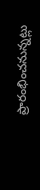ప్రారంభించనున్నట్లు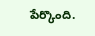పేర్కొంది.